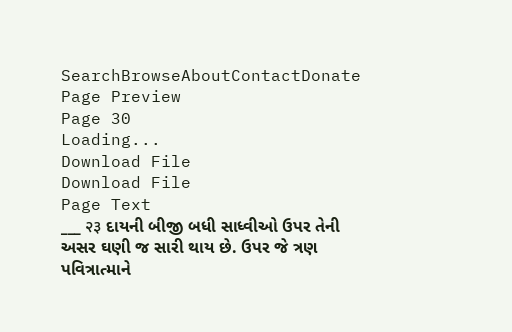SearchBrowseAboutContactDonate
Page Preview
Page 30
Loading...
Download File
Download File
Page Text
___ २३ દાયની બીજી બધી સાધ્વીઓ ઉપર તેની અસર ઘણી જ સારી થાય છે. ઉપર જે ત્રણ પવિત્રાત્માને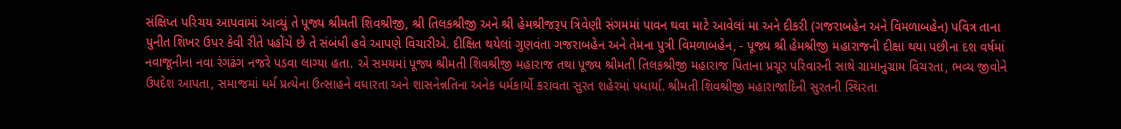સંક્ષિપ્ત પરિચય આપવામાં આવ્યું તે પૂજ્ય શ્રીમતી શિવશ્રીજી, શ્રી તિલકશ્રીજી અને શ્રી હેમશ્રીજરૂપ ત્રિવેણી સંગમમાં પાવન થવા માટે આવેલાં મા અને દીકરી (ગજરાબહેન અને વિમળાબહેન) પવિત્ર તાના પુનીત શિખર ઉપર કેવી રીતે પહોંચે છે તે સંબંધી હવે આપણે વિચારીએ. દીક્ષિત થયેલાં ગુણવંતા ગજરાબહેન અને તેમના પુત્રી વિમળાબહેન, - પૂજ્ય શ્રી હેમશ્રીજી મહારાજની દીક્ષા થયા પછીના દશ વર્ષમાં નવાજૂનીના નવા રંગઢંગ નજરે પડવા લાગ્યા હતા. એ સમયમાં પૂજ્ય શ્રીમતી શિવશ્રીજી મહારાજ તથા પૂજ્ય શ્રીમતી તિલકશ્રીજી મહારાજ પિતાના પ્રચૂર પરિવારની સાથે ગ્રામાનુગ્રામ વિચરતા, ભવ્ય જીવોને ઉપદેશ આપતા, સમાજમાં ધર્મ પ્રત્યેના ઉત્સાહને વધારતા અને શાસનેન્નતિના અનેક ધર્મકાર્યો કરાવતા સુરત શહેરમાં પધાર્યા. શ્રીમતી શિવશ્રીજી મહારાજાદિની સુરતની સ્થિરતા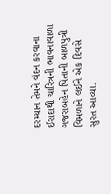દરમ્યાન તેમને વંદન કરવાના ઈરાદાથી ચારિત્રની ભાવનાવાળા ગજરાબહેન પિતાની બાળપુત્રી વિમળાને લઈને એક દિવસે સુરત આવ્યા.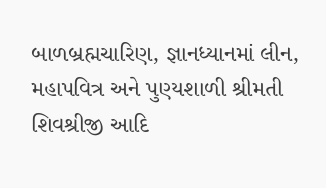બાળબ્રહ્મચારિણ, જ્ઞાનધ્યાનમાં લીન, મહાપવિત્ર અને પુણ્યશાળી શ્રીમતી શિવશ્રીજી આદિ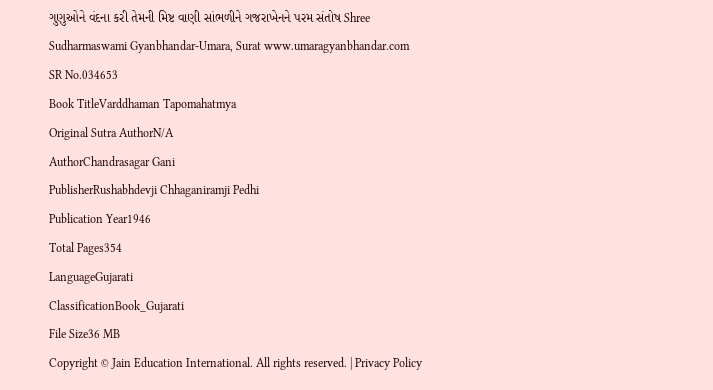ગુણુઓને વંદના કરી તેમની મિષ્ટ વાણી સાંભળીને ગજરાખેનને પરમ સંતોષ Shree Sudharmaswami Gyanbhandar-Umara, Surat www.umaragyanbhandar.com
SR No.034653
Book TitleVarddhaman Tapomahatmya
Original Sutra AuthorN/A
AuthorChandrasagar Gani
PublisherRushabhdevji Chhaganiramji Pedhi
Publication Year1946
Total Pages354
LanguageGujarati
ClassificationBook_Gujarati
File Size36 MB
Copyright © Jain Education International. All rights reserved. | Privacy Policy